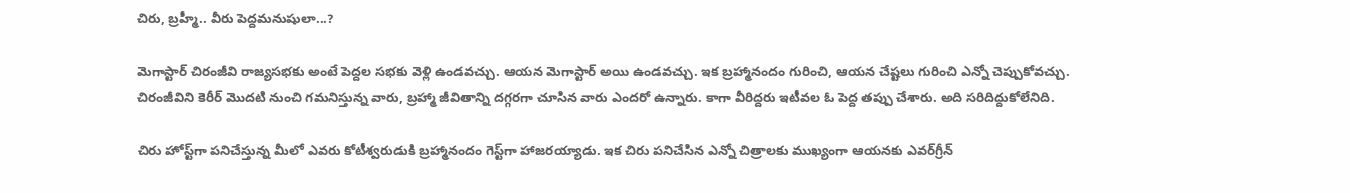చిరు, బ్రహ్మీ.. వీరు పెద్దమనుషులా...?

మెగాస్టార్‌ చిరంజీవి రాజ్యసభకు అంటే పెద్దల సభకు వెళ్లి ఉండవచ్చు. ఆయన మెగాస్టార్‌ అయి ఉండవచ్చు. ఇక బ్రహ్మానందం గురించి, ఆయన చేష్టలు గురించి ఎన్నో చెప్పుకోవచ్చు. చిరంజీవిని కెరీర్‌ మొదటి నుంచి గమనిస్తున్న వారు, బ్రహ్మా జీవితాన్ని దగ్గరగా చూసిన వారు ఎందరో ఉన్నారు. కాగా వీరిద్దరు ఇటీవల ఓ పెద్ద తప్పు చేశారు. అది సరిదిద్దుకోలేనిది.

చిరు హోస్ట్‌గా పనిచేస్తున్న మీలో ఎవరు కోటీశ్వరుడుకి బ్రహ్మానందం గెస్ట్‌గా హాజరయ్యాడు. ఇక చిరు పనిచేసిన ఎన్నో చిత్రాలకు ముఖ్యంగా ఆయనకు ఎవర్‌గ్రీన్‌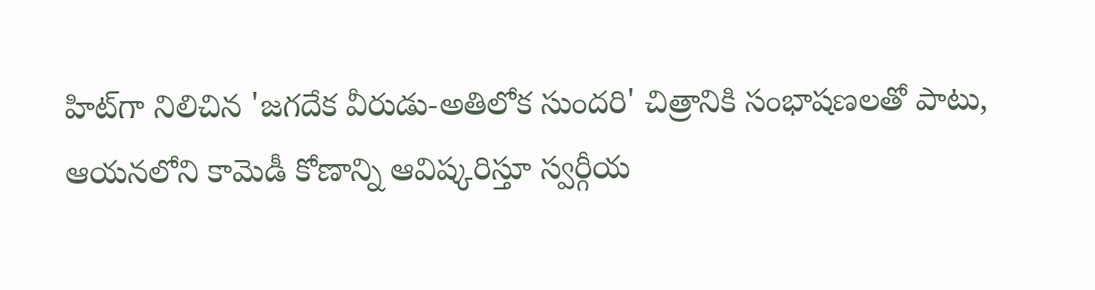హిట్‌గా నిలిచిన 'జగదేక వీరుడు-అతిలోక సుందరి' చిత్రానికి సంభాషణలతో పాటు, ఆయనలోని కామెడీ కోణాన్ని ఆవిష్కరిస్తూ స్వర్గీయ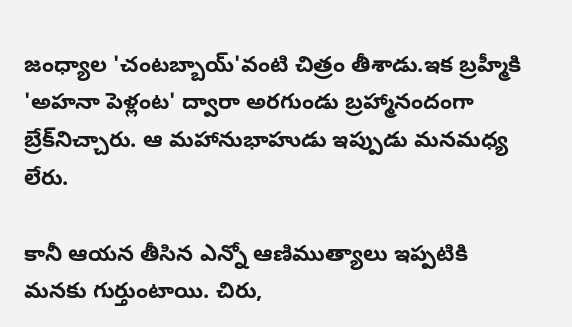జంధ్యాల 'చంటబ్బాయ్‌'వంటి చిత్రం తీశాడు.ఇక బ్రహ్మీకి 'అహనా పెళ్లంట' ద్వారా అరగుండు బ్రహ్మానందంగా బ్రేక్‌నిచ్చారు. ఆ మహానుభాహుడు ఇప్పుడు మనమధ్య లేరు.

కానీ ఆయన తీసిన ఎన్నో ఆణిముత్యాలు ఇప్పటికి మనకు గుర్తుంటాయి. చిరు,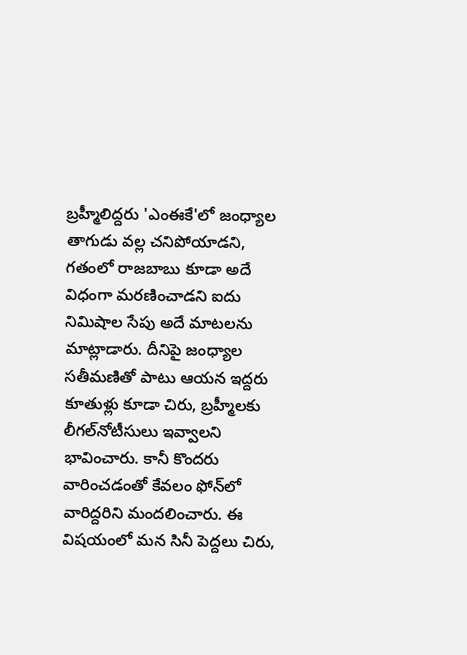బ్రహ్మీలిద్దరు 'ఎంఈకే'లో జంధ్యాల తాగుడు వల్ల చనిపోయాడని, గతంలో రాజబాబు కూడా అదే విధంగా మరణించాడని ఐదు నిమిషాల సేపు అదే మాటలను మాట్లాడారు. దీనిపై జంధ్యాల సతీమణితో పాటు ఆయన ఇద్దరు కూతుళ్లు కూడా చిరు, బ్రహ్మీలకు లీగల్‌నోటీసులు ఇవ్వాలని భావించారు. కానీ కొందరు వారించడంతో కేవలం ఫోన్‌లో వారిద్దరిని మందలించారు. ఈ విషయంలో మన సినీ పెద్దలు చిరు,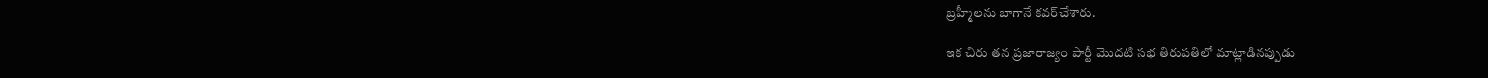బ్రహ్మీలను బాగానే కవర్‌చేశారు.

ఇక చిరు తన ప్రజారాజ్యం పార్టీ మొదటి సభ తిరుపతిలో మాట్లాడినప్పుడు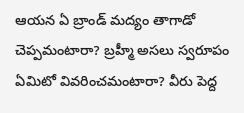ఆయన ఏ బ్రాండ్‌ మద్యం తాగాడో చెప్పమంటారా? బ్రహ్మీ అసలు స్వరూపం ఏమిటో వివరించమంటారా? వీరు పెద్ద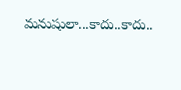మనుషులా...కాదు..కాదు..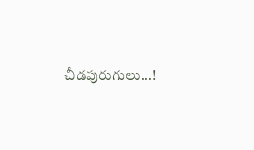చీడపురుగులు...!